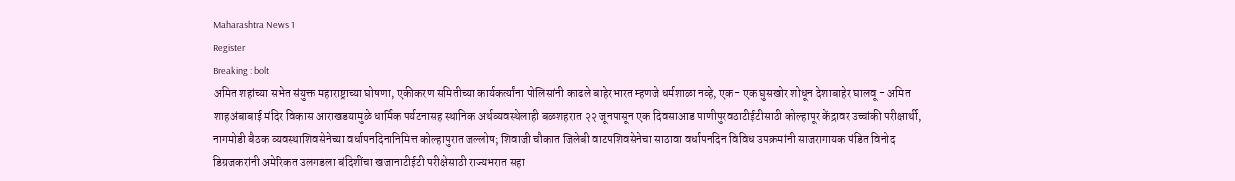Maharashtra News 1
Register
Breaking : bolt
अमित शहांच्या सभेत संयुक्त महाराष्ट्राच्या घोषणा, एकीकरण समितीच्या कार्यकर्त्यांना पोलिसांनी काढले बाहेरभारत म्हणजे धर्मशाळा नव्हे, एक- एक घुसखोर शोधून देशाबाहेर घालवू - अमित शाहअंबाबाई मंदिर विकास आराखडयामुळे धार्मिक पर्यटनासह स्थानिक अर्थव्यवस्थेलाही बळशहरात २२ जूनपासून एक दिवसाआड पाणीपुरवठाटीईटीसाठी कोल्हापूर केंद्रावर उच्चांकी परीक्षार्थी, नागमोडी बैठक व्यवस्थाशिवसेनेच्या वर्धापनदिनानिमित्त कोल्हापुरात जल्लोष; शिवाजी चौकात जिलेबी वाटपशिवसेनेचा साठावा वर्धापनदिन विविध उपक्रमांनी साजरागायक पंडित विनोद डिग्रजकरांनी अमेरिकत उलगडला बंदिशींचा खजानाटीईटी परीक्षेसाठी राज्यभरात सहा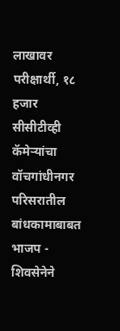लाखावर परीक्षार्थी, १८ हजार सीसीटीव्ही कॅमेऱ्यांचा वॉचगांधीनगर परिसरातील बांधकामाबाबत भाजप - शिवसेनेने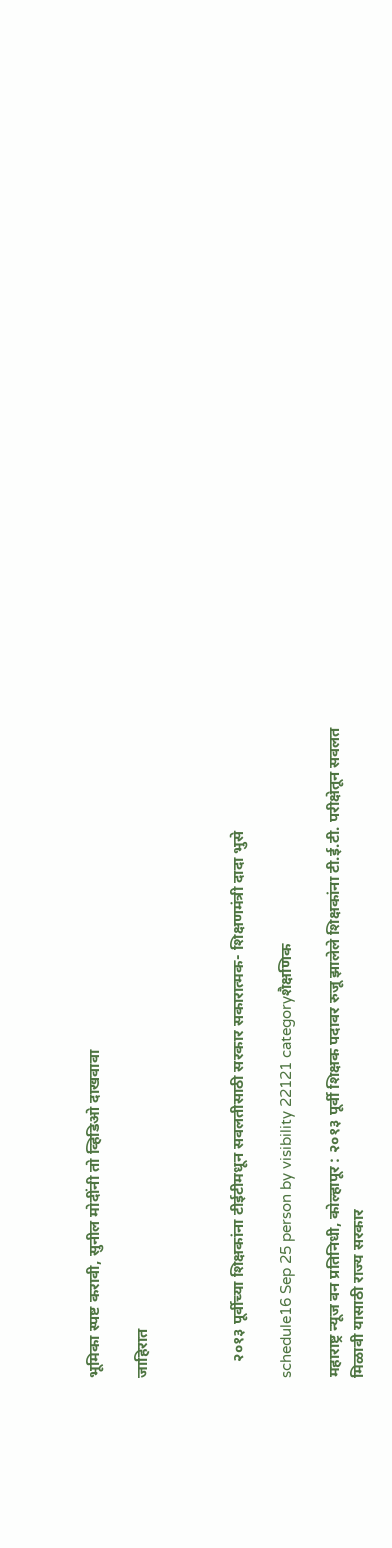भूमिका स्पष्ट करावी, सुनील मोदींनी तो व्हिडिओ दाखवावा

जाहिरात



    २०१३ पूर्वीच्या शिक्षकांना टीईटीमधून सवलतीसाठी सरकार सकारात्मक- शिक्षणमंत्री दादा भुसे

schedule16 Sep 25 person by visibility 22121 categoryशैक्षणिक

महाराष्ट्र न्यूज वन प्रतिनिधी, कोल्हापूर : २०१३ पूर्वी शिक्षक पदावर रुजू झालेले शिक्षकांना टी.ई.टी. परीक्षेतून सवलत मिळावी यासाठी राज्य सरकार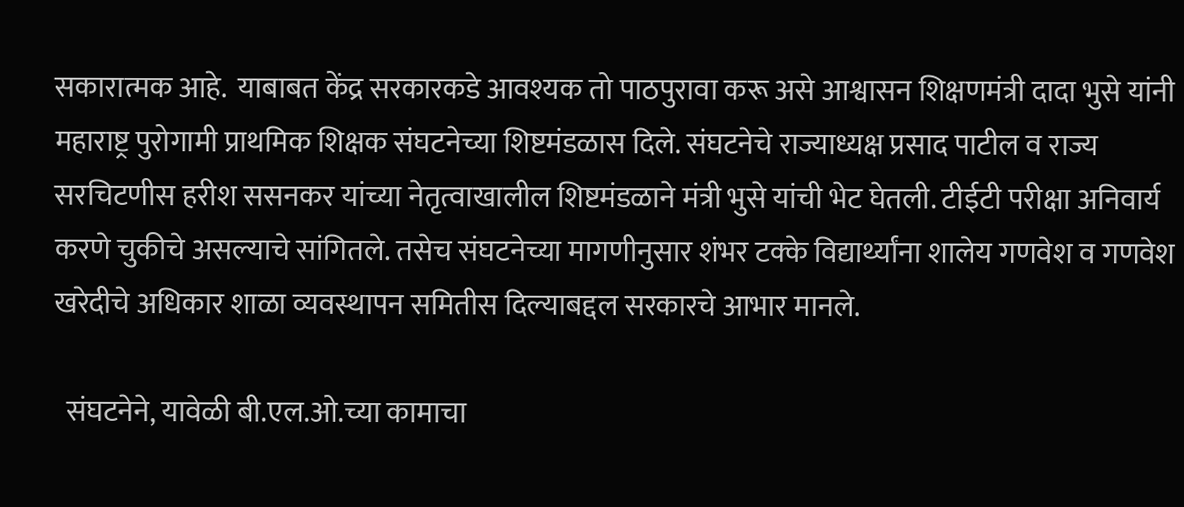सकारात्मक आहे.  याबाबत केंद्र सरकारकडे आवश्यक तो पाठपुरावा करू असे आश्वासन शिक्षणमंत्री दादा भुसे यांनी महाराष्ट्र पुरोगामी प्राथमिक शिक्षक संघटनेच्या शिष्टमंडळास दिले. संघटनेचे राज्याध्यक्ष प्रसाद पाटील व राज्य सरचिटणीस हरीश ससनकर यांच्या नेतृत्वाखालील शिष्टमंडळाने मंत्री भुसे यांची भेट घेतली. टीईटी परीक्षा अनिवार्य करणे चुकीचे असल्याचे सांगितले. तसेच संघटनेच्या मागणीनुसार शंभर टक्के विद्यार्थ्यांना शालेय गणवेश व गणवेश खरेदीचे अधिकार शाळा व्यवस्थापन समितीस दिल्याबद्दल सरकारचे आभार मानले.

  संघटनेने, यावेळी बी.एल.ओ.च्या कामाचा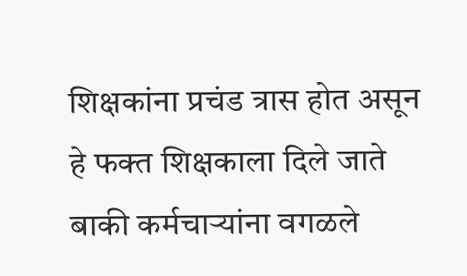शिक्षकांना प्रचंड त्रास होत असून हे फक्त शिक्षकाला दिले जाते बाकी कर्मचाऱ्यांना वगळले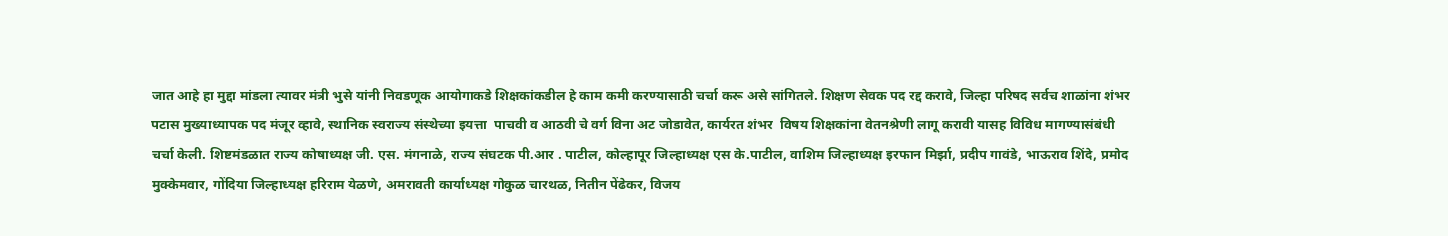जात आहे हा मुद्दा मांडला त्यावर मंत्री भुसे यांनी निवडणूक आयोगाकडे शिक्षकांकडील हे काम कमी करण्यासाठी चर्चा करू असे सांगितले. शिक्षण सेवक पद रद्द करावे, जिल्हा परिषद सर्वच शाळांना शंभर पटास मुख्याध्यापक पद मंजूर व्हावे, स्थानिक स्वराज्य संस्थेच्या इयत्ता  पाचवी व आठवी चे वर्ग विना अट जोडावेत, कार्यरत शंभर  विषय शिक्षकांना वेतनश्रेणी लागू करावी यासह विविध मागण्यासंबंधी चर्चा केली. शिष्टमंडळात राज्य कोषाध्यक्ष जी. एस. मंगनाळे, राज्य संघटक पी.आर . पाटील, कोल्हापूर जिल्हाध्यक्ष एस के.पाटील, वाशिम जिल्हाध्यक्ष इरफान मिर्झा, प्रदीप गावंडे, भाऊराव शिंदे, प्रमोद मुक्केमवार, गोंदिया जिल्हाध्यक्ष हरिराम येळणे, अमरावती कार्याध्यक्ष गोकुळ चारथळ, नितीन पेंढेकर, विजय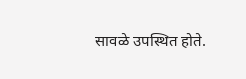सावळे उपस्थित होते.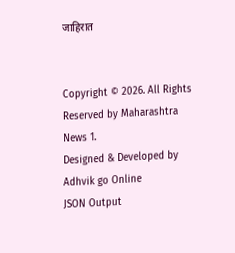जाहिरात


Copyright © 2026. All Rights Reserved by Maharashtra News 1.
Designed & Developed by Adhvik go Online
JSON Output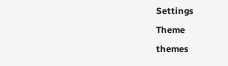Settings
Theme
themes